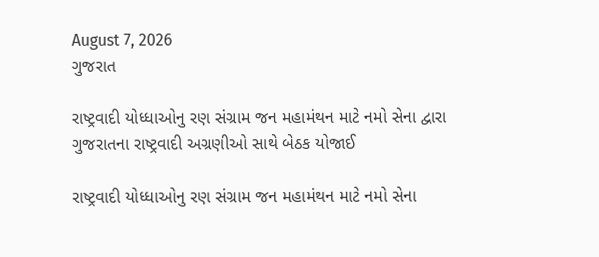August 7, 2026
ગુજરાત

રાષ્ટ્રવાદી યોધ્ધાઓનુ રણ સંગ્રામ જન મહામંથન માટે નમો સેના દ્વારા ગુજરાતના રાષ્ટ્રવાદી અગ્રણીઓ‌ સાથે બેઠક યોજાઈ

રાષ્ટ્રવાદી યોધ્ધાઓનુ રણ સંગ્રામ જન મહામંથન માટે નમો સેના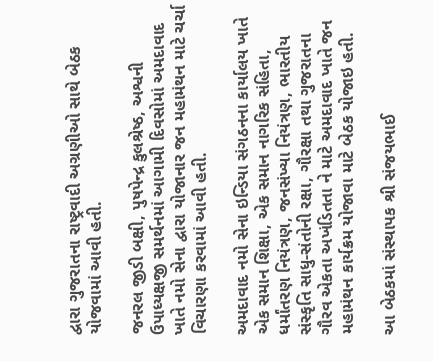દ્વારા ગુજરાતના રાષ્ટ્રવાદી અગ્રણીઓ‌ સાથે બેઠક યોજવામાં આવી હતી.

જનરલ જીડી બક્ષી, પુષપેન્દ્ર કુલશ્રેષ્ઠ, અશ્વની ઉપાધ્યક્ષજી સમર્થનમાં આગામી દિવસોમાં અમદાવાદ ખાતે નમો સેના દ્વારા યોજાનાર જન મહામંથન માટે ચર્ચા વિચારણા કરવામાં આવી હતી.

અમદાવાદ નમો સેના ઇન્ડિયા સંગઠનના કાર્યાલય ખાતે એક સમાન શિક્ષા, એક સમાન નાગરિક સંહિતા, ધર્માંતરણ નિયંત્રણ, જનસંખ્યા નિયંત્રણ, ભારતીય સંસ્કૃતિ સાધુ-સંતોની રક્ષા, ગૌરક્ષા તથા ગુજરાતના ગૌરવ એકતા અખંડિતતા ને માટે અમદાવાદ ખાતે જન મહામંથન કાર્યક્રમ યોજાવા માટે બેઠક યોજાઇ હતી.

આ બેઠકમાં સંસ્થાપક શ્રી સંજયભાઈ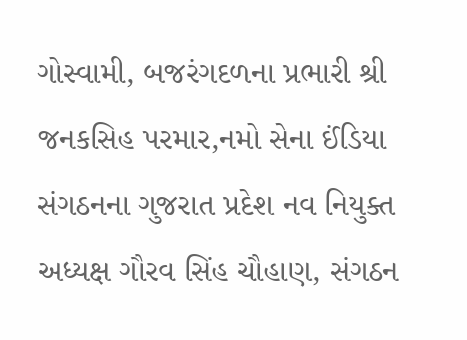ગોસ્વામી, બજરંગદળના પ્રભારી શ્રી જનકસિહ પરમાર,નમો સેના ઈંડિયા સંગઠનના ગુજરાત પ્રદેશ નવ નિયુક્ત અધ્યક્ષ ગૌરવ સિંહ ચૌહાણ, સંગઠન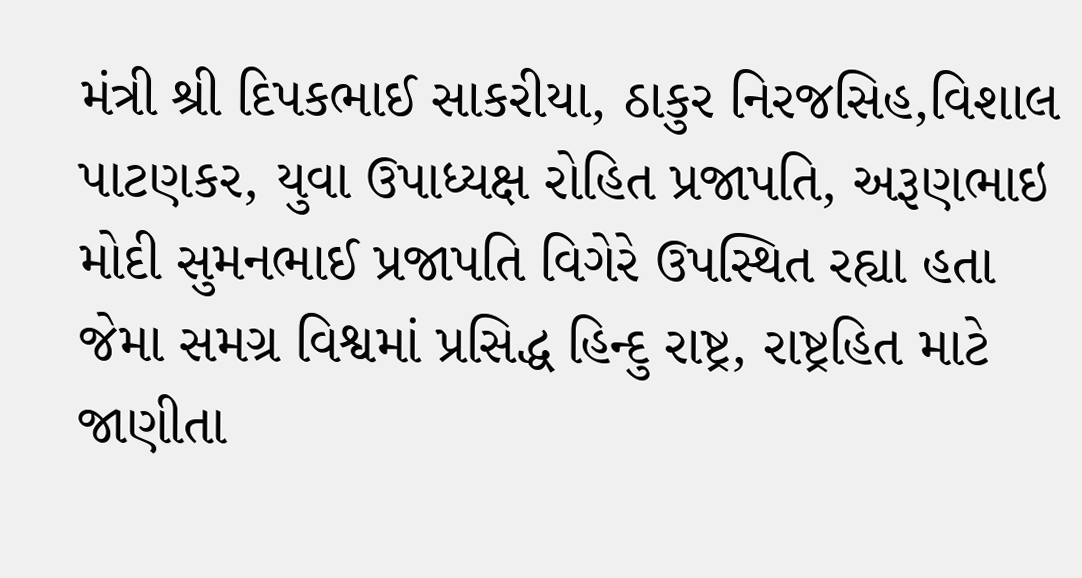મંત્રી શ્રી દિપકભાઈ સાકરીયા, ઠાકુર નિરજસિહ,વિશાલ પાટણકર, યુવા ઉપાધ્યક્ષ રોહિત પ્રજાપતિ, અરૂણભાઇ મોદી સુમનભાઈ પ્રજાપતિ વિગેરે ઉપસ્થિત રહ્યા હતા જેમા સમગ્ર વિશ્વમાં પ્રસિદ્ધ હિન્દુ રાષ્ટ્ર, રાષ્ટ્રહિત માટે જાણીતા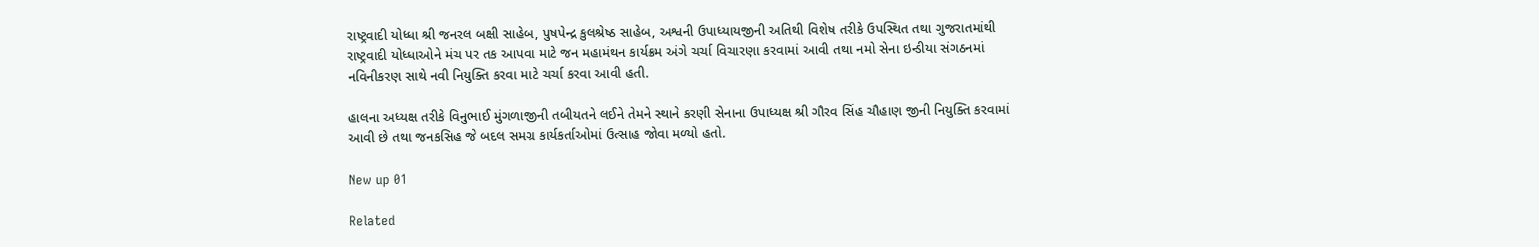રાષ્ટ્રવાદી યોધ્ધા શ્રી જનરલ બક્ષી સાહેબ, પુષપેન્દ્ર કુલશ્રેષ્ઠ સાહેબ, અશ્વની ઉપાધ્યાયજીની અતિથી વિશેષ તરીકે ઉપસ્થિત તથા ગુજરાતમાંથી રાષ્ટ્રવાદી યોધ્ધાઓને મંચ પર તક આપવા માટે જન મહામંથન કાર્યક્રમ અંગે ચર્ચા વિચારણા કરવામાં આવી તથા નમો સેના ઇન્ડીયા સંગઠનમાં નવિનીકરણ સાથે નવી નિયુક્તિ કરવા માટે ચર્ચા કરવા આવી હતી.

હાલના અધ્યક્ષ તરીકે વિનુભાઈ મુંગળાજીની તબીયતને લઈને તેમને સ્થાને કરણી સેનાના ઉપાધ્યક્ષ શ્રી ગૌરવ સિંહ ચૌહાણ જીની નિયુક્તિ કરવામાં આવી છે તથા જનકસિહ જે બદલ સમગ્ર કાર્યકર્તાઓમાં ઉત્સાહ જોવા મળ્યો હતો.

New up 01

Related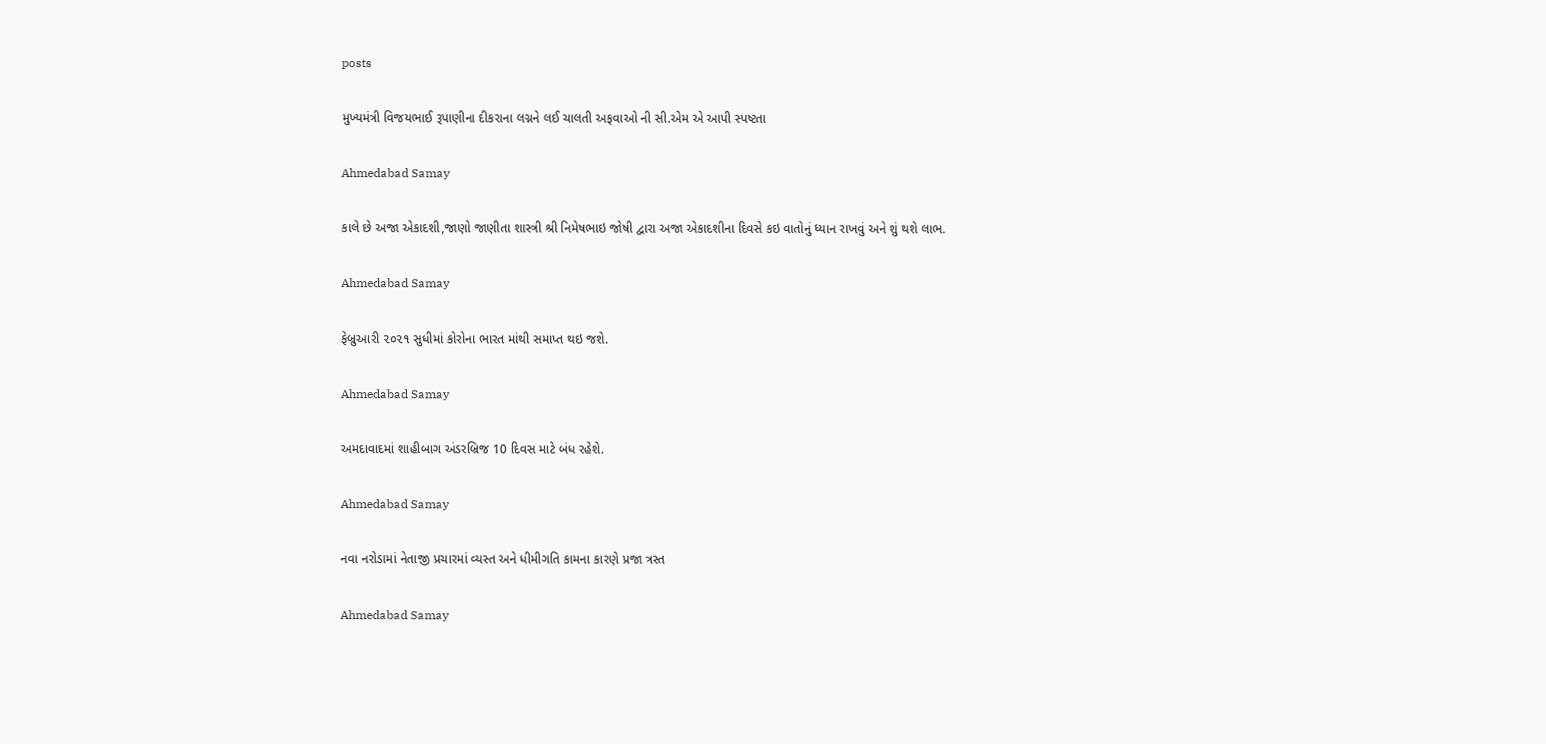posts

મુખ્યમંત્રી વિજયભાઈ રૂપાણીના દીકરાના લગ્નને લઈ ચાલતી અફવાઓ ની સી.એમ એ આપી સ્પષ્ટતા

Ahmedabad Samay

કાલે છે અજા એકાદશી,જાણો જાણીતા શાસ્ત્રી શ્રી નિમેષભાઇ જોષી દ્વારા અજા એકાદશીના દિવસે કઇ વાતોનું ધ્યાન રાખવું અને શું થશે લાભ.

Ahmedabad Samay

ફેબ્રુઆરી ૨૦૨૧ સુધીમાં કોરોના ભારત માંથી સમાપ્ત થઇ જશે.

Ahmedabad Samay

અમદાવાદમાં શાહીબાગ અંડરબ્રિજ 10 દિવસ માટે બંધ રહેશે.

Ahmedabad Samay

નવા નરોડામાં નેતાજી પ્રચારમાં વ્યસ્ત અને ધીમીગતિ કામના કારણે પ્રજા ત્રસ્ત

Ahmedabad Samay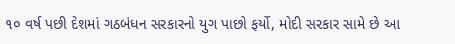૧૦ વર્ષ પછી દેશમાં ગઠબંધન સરકારનો યુગ પાછો ફર્યો, મોદી સરકાર સામે છે આ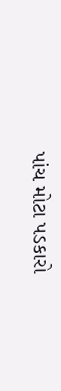પાંચ મોટા પડકારો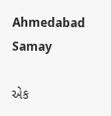Ahmedabad Samay

એક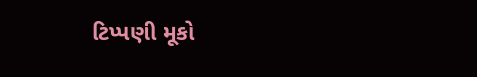ટિપ્પણી મૂકો